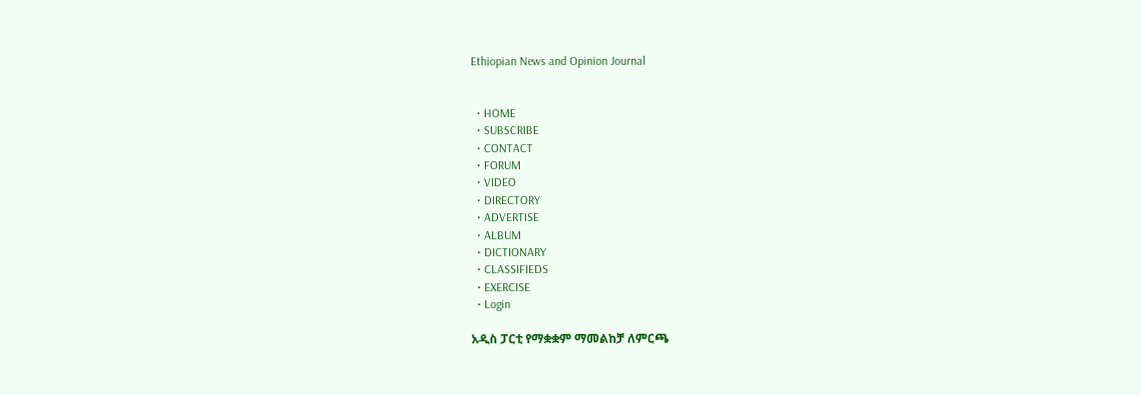Ethiopian News and Opinion Journal


  • HOME
  • SUBSCRIBE
  • CONTACT
  • FORUM
  • VIDEO
  • DIRECTORY
  • ADVERTISE
  • ALBUM
  • DICTIONARY
  • CLASSIFIEDS
  • EXERCISE
  • Login

አዲስ ፓርቲ የማቋቋም ማመልከቻ ለምርጫ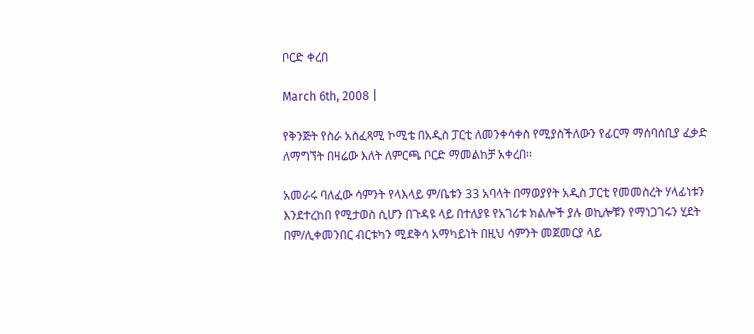ቦርድ ቀረበ

March 6th, 2008 |

የቅንጅት የስራ አስፈጻሚ ኮሚቴ በአዲስ ፓርቲ ለመንቀሳቀስ የሚያስችለውን የፊርማ ማሰባሰቢያ ፈቃድ ለማግኘት በዛሬው እለት ለምርጫ ቦርድ ማመልከቻ አቀረበ፡፡

አመራሩ ባለፈው ሳምንት የላእላይ ም/ቤቱን 33 አባላት በማወያየት አዲስ ፓርቲ የመመስረት ሃላፊነቱን እንደተረከበ የሚታወስ ሲሆን በጉዳዩ ላይ በተለያዩ የአገሪቱ ክልሎች ያሉ ወኪሎቹን የማነጋገሩን ሂደት በም/ሊቀመንበር ብርቱካን ሚደቅሳ አማካይነት በዚህ ሳምንት መጀመርያ ላይ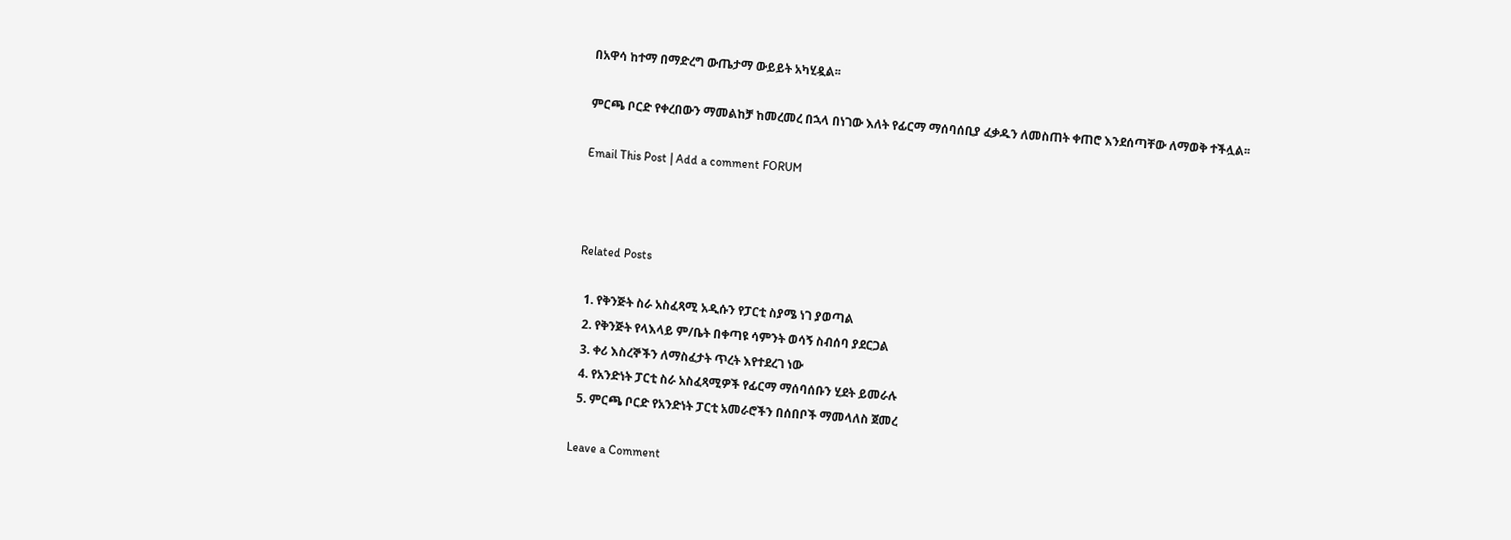በአዋሳ ከተማ በማድረግ ውጤታማ ውይይት አካሂዷል፡፡

ምርጫ ቦርድ የቀረበውን ማመልከቻ ከመረመረ በኋላ በነገው እለት የፊርማ ማሰባሰቢያ ፈቃዱን ለመስጠት ቀጠሮ እንደሰጣቸው ለማወቅ ተችሏል፡፡

Email This Post | Add a comment FORUM



Related Posts

  1. የቅንጅት ስራ አስፈጻሚ አዲሱን የፓርቲ ስያሜ ነገ ያወጣል
  2. የቅንጅት የላእላይ ም/ቤት በቀጣዩ ሳምንት ወሳኝ ስብሰባ ያደርጋል
  3. ቀሪ እስረኞችን ለማስፈታት ጥረት እየተደረገ ነው
  4. የአንድነት ፓርቲ ስራ አስፈጻሚዎች የፊርማ ማሰባሰቡን ሂደት ይመራሉ
  5. ምርጫ ቦርድ የአንድነት ፓርቲ አመራሮችን በሰበቦች ማመላለስ ጀመረ

Leave a Comment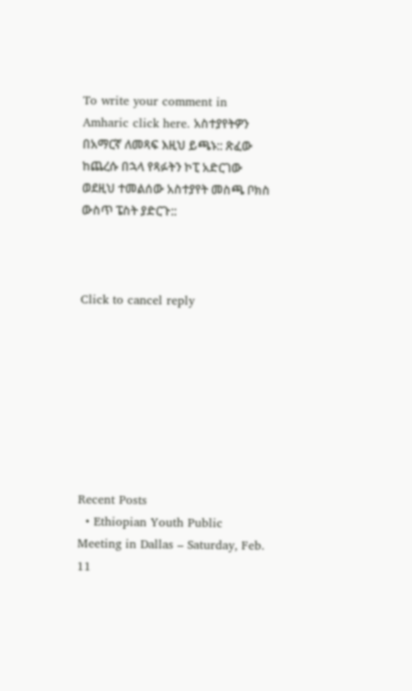To write your comment in Amharic click here. አስተያየትዎን በአማርኛ ለመጻፍ እዚህ ይጫኑ:: ጽፈው ከጨረሱ በኋላ የጻፉትን ኮፒ አድርገው ወደዚህ ተመልሰው አስተያየት መስጫ ቦክስ ውስጥ ፔስት ያድርጉ::



Click to cancel reply








Recent Posts
  • Ethiopian Youth Public Meeting in Dallas – Saturday, Feb. 11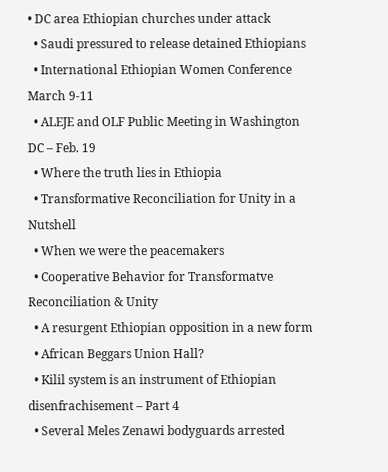• DC area Ethiopian churches under attack
  • Saudi pressured to release detained Ethiopians
  • International Ethiopian Women Conference March 9-11
  • ALEJE and OLF Public Meeting in Washington DC – Feb. 19
  • Where the truth lies in Ethiopia
  • Transformative Reconciliation for Unity in a Nutshell
  • When we were the peacemakers
  • Cooperative Behavior for Transformatve Reconciliation & Unity
  • A resurgent Ethiopian opposition in a new form
  • African Beggars Union Hall?
  • Kilil system is an instrument of Ethiopian disenfrachisement – Part 4
  • Several Meles Zenawi bodyguards arrested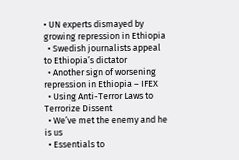• UN experts dismayed by growing repression in Ethiopia
  • Swedish journalists appeal to Ethiopia’s dictator
  • Another sign of worsening repression in Ethiopia – IFEX
  • Using Anti-Terror Laws to Terrorize Dissent
  • We’ve met the enemy and he is us
  • Essentials to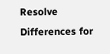Resolve Differences for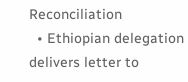Reconciliation
  • Ethiopian delegation delivers letter to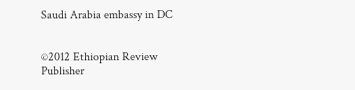Saudi Arabia embassy in DC


©2012 Ethiopian Review
Publisher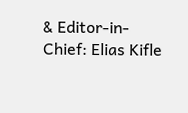& Editor-in-Chief: Elias Kifle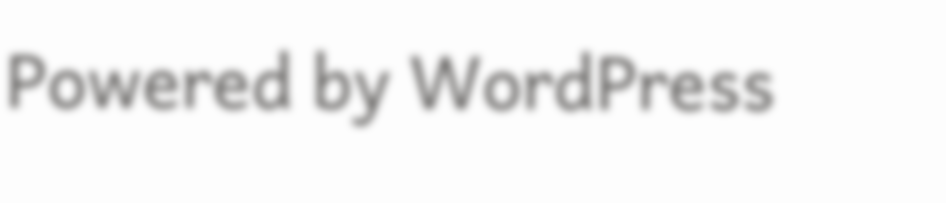Powered by WordPress